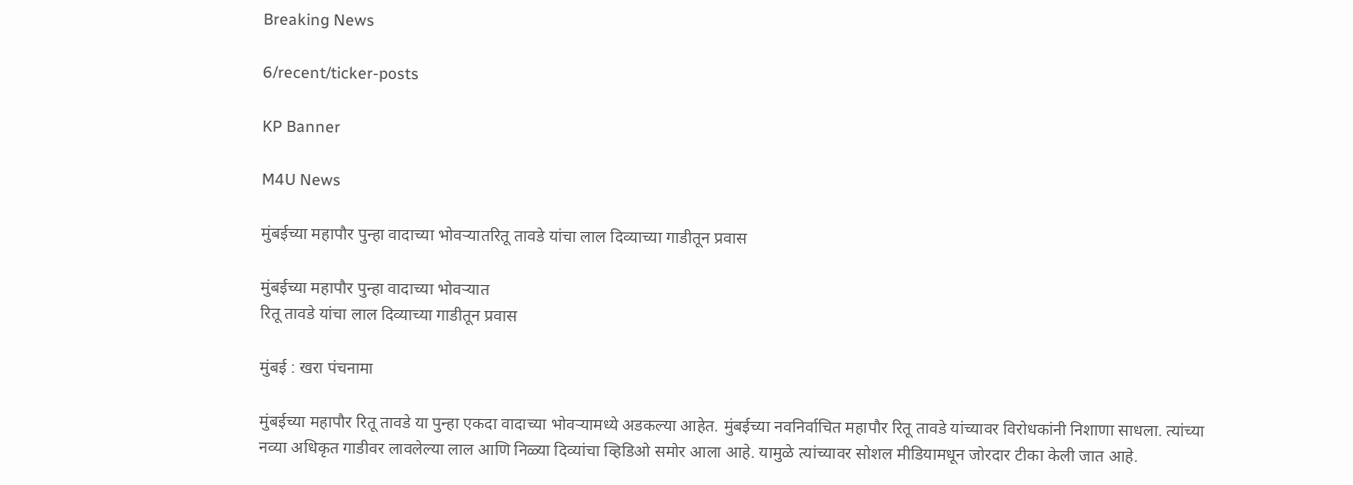Breaking News

6/recent/ticker-posts

KP Banner

M4U News

मुंबईच्या महापौर पुन्हा वादाच्या भोवऱ्यातरितू तावडे यांचा लाल दिव्याच्या गाडीतून प्रवास

मुंबईच्या महापौर पुन्हा वादाच्या भोवऱ्यात
रितू तावडे यांचा लाल दिव्याच्या गाडीतून प्रवास

मुंबई : खरा पंचनामा

मुंबईच्या महापौर रितू तावडे या पुन्हा एकदा वादाच्या भोवऱ्यामध्ये अडकल्या आहेत. मुंबईच्या नवनिर्वाचित महापौर रितू तावडे यांच्यावर विरोधकांनी निशाणा साधला. त्यांच्या नव्या अधिकृत गाडीवर लावलेल्या लाल आणि निळ्या दिव्यांचा व्हिडिओ समोर आला आहे. यामुळे त्यांच्यावर सोशल मीडियामधून जोरदार टीका केली जात आहे.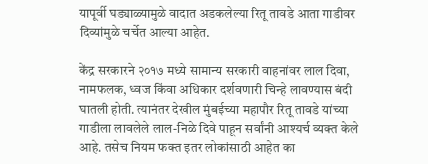यापूर्वी घड्याळ्यामुळे वादात अडकलेल्या रितू तावडे आता गाडीवर दिव्यांमुळे चर्चेत आल्या आहेत.

केंद्र सरकारने २०१७ मध्ये सामान्य सरकारी वाहनांवर लाल दिवा, नामफलक, ध्वज किंवा अधिकार दर्शवणारी चिन्हे लावण्यास बंदी घातली होती. त्यानंतर देखील मुंबईच्या महापौर रितू तावडे यांच्या गाडीला लावलेले लाल-निळे दिवे पाहून सर्वांनी आश्यर्च व्यक्त केले आहे. तसेच नियम फक्त इतर लोकांसाठी आहेत का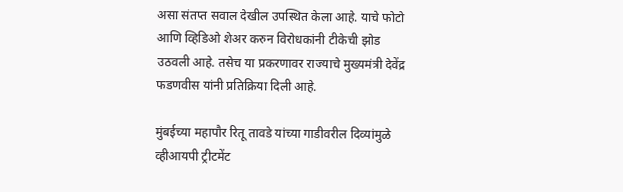असा संतप्त सवाल देखील उपस्थित केला आहे. याचे फोटो आणि व्हिडिओ शेअर करुन विरोधकांनी टीकेची झोड उठवली आहे. तसेच या प्रकरणावर राज्याचे मुख्यमंत्री देवेंद्र फडणवीस यांनी प्रतिक्रिया दिली आहे.

मुंबईच्या महापौर रितू तावडे यांच्या गाडीवरील दिव्यांमुळे व्हीआयपी ट्रीटमेंट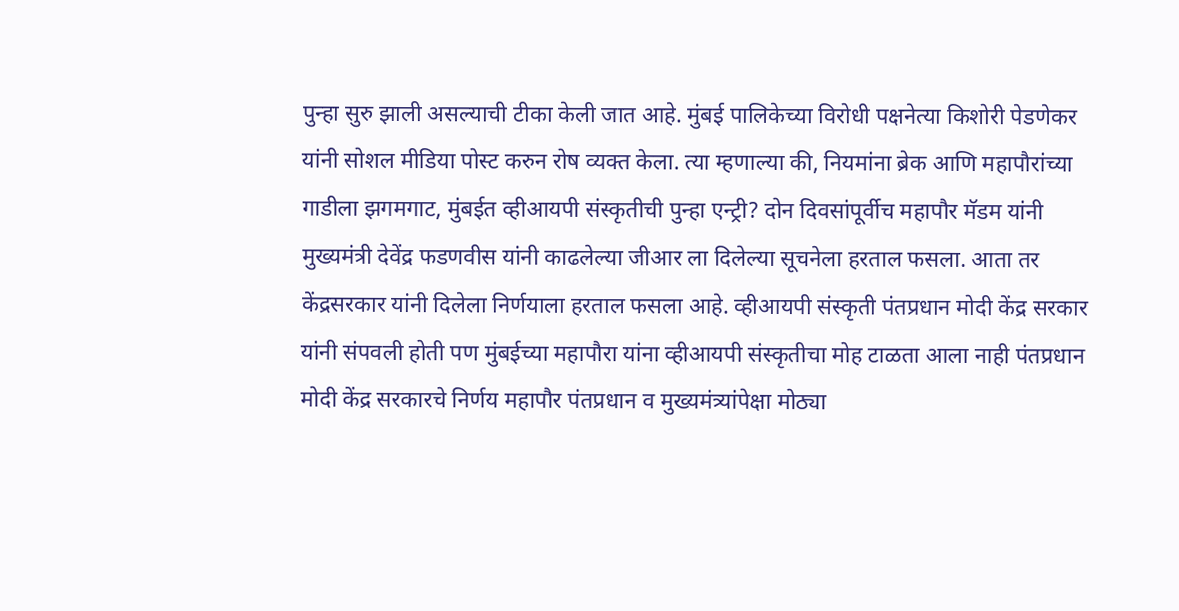पुन्हा सुरु झाली असल्याची टीका केली जात आहे. मुंबई पालिकेच्या विरोधी पक्षनेत्या किशोरी पेडणेकर यांनी सोशल मीडिया पोस्ट करुन रोष व्यक्त केला. त्या म्हणाल्या की, नियमांना ब्रेक आणि महापौरांच्या गाडीला झगमगाट, मुंबईत व्हीआयपी संस्कृतीची पुन्हा एन्ट्री? दोन दिवसांपूर्वीच महापौर मॅडम यांनी मुख्यमंत्री देवेंद्र फडणवीस यांनी काढलेल्या जीआर ला दिलेल्या सूचनेला हरताल फसला. आता तर केंद्रसरकार यांनी दिलेला निर्णयाला हरताल फसला आहे. व्हीआयपी संस्कृती पंतप्रधान मोदी केंद्र सरकार यांनी संपवली होती पण मुंबईच्या महापौरा यांना व्हीआयपी संस्कृतीचा मोह टाळता आला नाही पंतप्रधान मोदी केंद्र सरकारचे निर्णय महापौर पंतप्रधान व मुख्यमंत्र्यांपेक्षा मोठ्या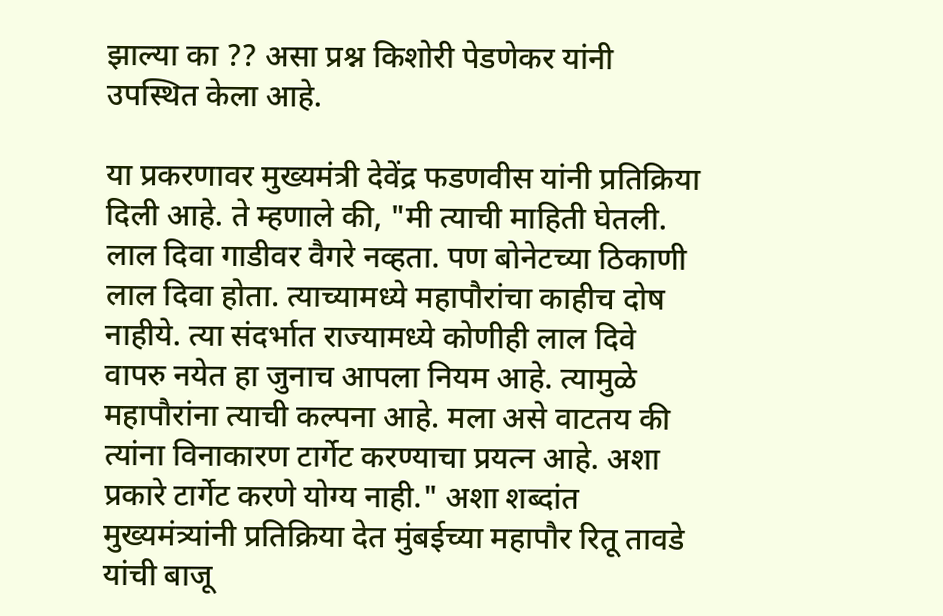झाल्या का ?? असा प्रश्न किशोरी पेडणेकर यांनी उपस्थित केला आहे.

या प्रकरणावर मुख्यमंत्री देवेंद्र फडणवीस यांनी प्रतिक्रिया दिली आहे. ते म्हणाले की, "मी त्याची माहिती घेतली. लाल दिवा गाडीवर वैगरे नव्हता. पण बोनेटच्या ठिकाणी लाल दिवा होता. त्याच्यामध्ये महापौरांचा काहीच दोष नाहीये. त्या संदर्भात राज्यामध्ये कोणीही लाल दिवे वापरु नयेत हा जुनाच आपला नियम आहे. त्यामुळे महापौरांना त्याची कल्पना आहे. मला असे वाटतय की त्यांना विनाकारण टार्गेट करण्याचा प्रयत्न आहे. अशा प्रकारे टार्गेट करणे योग्य नाही." अशा शब्दांत मुख्यमंत्र्यांनी प्रतिक्रिया देत मुंबईच्या महापौर रितू तावडे यांची बाजू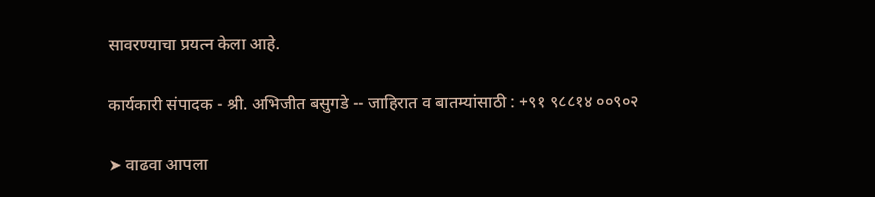सावरण्याचा प्रयत्न केला आहे.

कार्यकारी संपादक - श्री. अभिजीत बसुगडे -- जाहिरात व बातम्यांसाठी : +९१ ९८८१४ ००९०२

➤ वाढवा आपला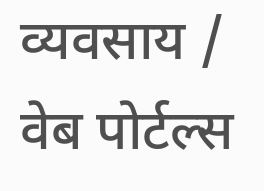व्यवसाय / वेब पोर्टल्स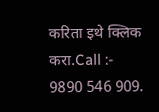करिता इथे क्लिक करा.Call :- 9890 546 909.